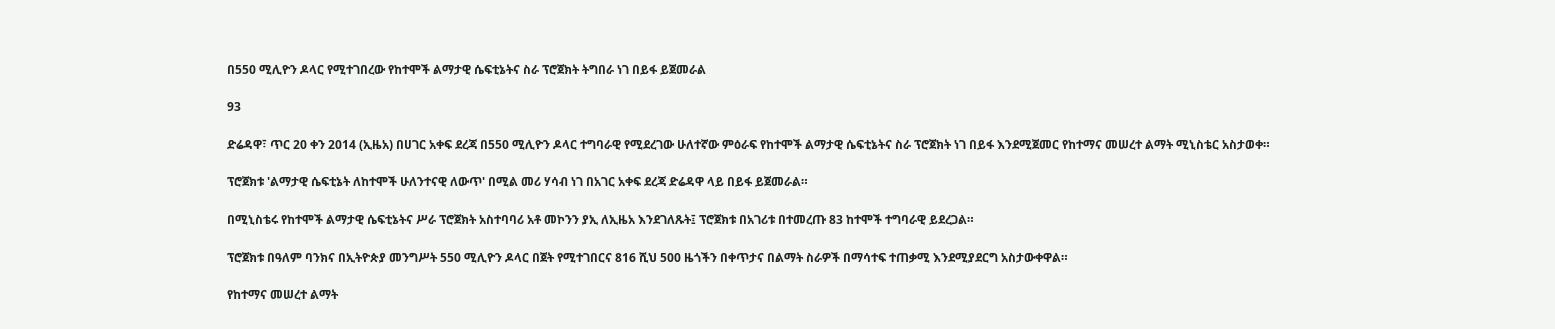በ550 ሚሊዮን ዶላር የሚተገበረው የከተሞች ልማታዊ ሴፍቲኔትና ስራ ፕሮጀክት ትግበራ ነገ በይፋ ይጀመራል

93

ድሬዳዋ፣ ጥር 20 ቀን 2014 (ኢዜአ) በሀገር አቀፍ ደረጃ በ550 ሚሊዮን ዶላር ተግባራዊ የሚደረገው ሁለተኛው ምዕራፍ የከተሞች ልማታዊ ሴፍቲኔትና ስራ ፕሮጀክት ነገ በይፋ እንደሚጀመር የከተማና መሠረተ ልማት ሚኒስቴር አስታወቀ።

ፕሮጀክቱ 'ልማታዊ ሴፍቲኔት ለከተሞች ሁለንተናዊ ለውጥ' በሚል መሪ ሃሳብ ነገ በአገር አቀፍ ደረጃ ድሬዳዋ ላይ በይፋ ይጀመራል።

በሚኒስቴሩ የከተሞች ልማታዊ ሴፍቲኔትና ሥራ ፕሮጀክት አስተባባሪ አቶ መኮንን ያኢ ለኢዜአ እንደገለጹት፤ ፕሮጀክቱ በአገሪቱ በተመረጡ 83 ከተሞች ተግባራዊ ይደረጋል።

ፕሮጀክቱ በዓለም ባንክና በኢትዮጵያ መንግሥት 550 ሚሊዮን ዶላር በጀት የሚተገበርና 816 ሺህ 500 ዜጎችን በቀጥታና በልማት ስራዎች በማሳተፍ ተጠቃሚ እንደሚያደርግ አስታውቀዋል።

የከተማና መሠረተ ልማት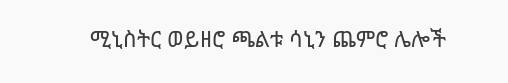ሚኒስትር ወይዘሮ ጫልቱ ሳኒን ጨምሮ ሌሎች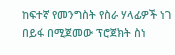ከፍተኛ የመንግስት የስራ ሃላፊዎች ነገ በይፋ በሚጀመው ፕሮጀክት ስነ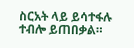ስርአት ላይ ይሳተፋሉ ተብሎ ይጠበቃል።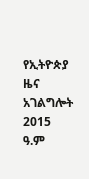የኢትዮጵያ ዜና አገልግሎት
2015
ዓ.ም